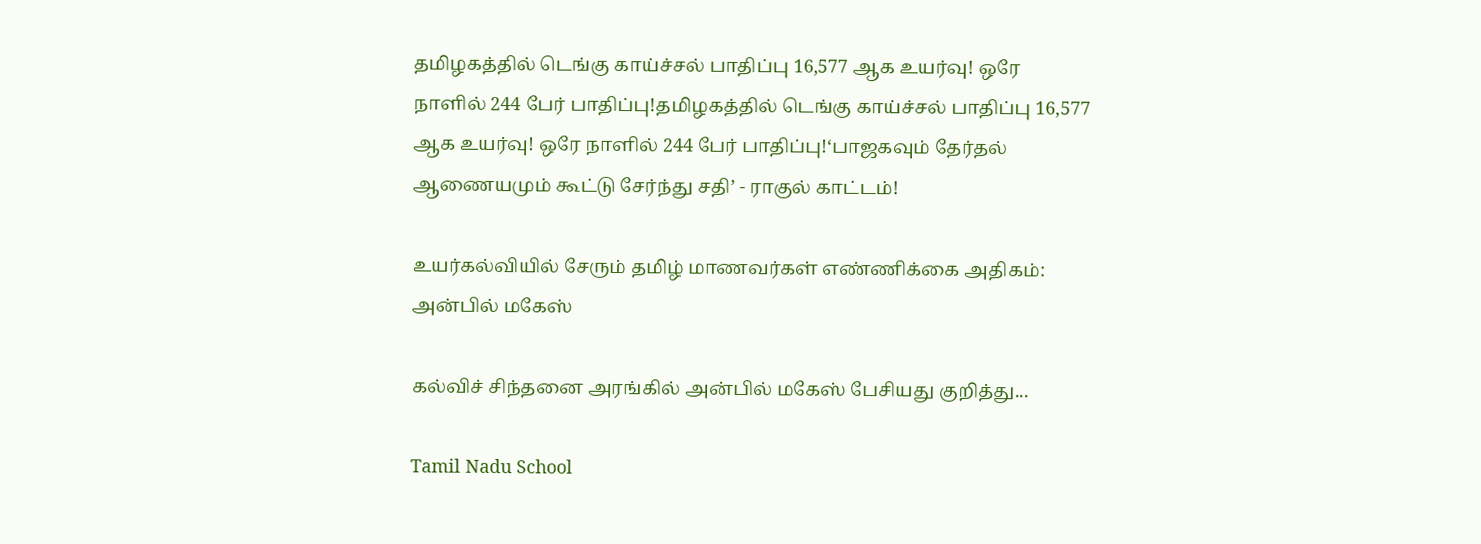தமிழகத்தில் டெங்கு காய்ச்சல் பாதிப்பு 16,577 ஆக உயர்வு! ஒரே நாளில் 244 பேர் பாதிப்பு!தமிழகத்தில் டெங்கு காய்ச்சல் பாதிப்பு 16,577 ஆக உயர்வு! ஒரே நாளில் 244 பேர் பாதிப்பு!‘பாஜகவும் தேர்தல் ஆணையமும் கூட்டு சேர்ந்து சதி’ - ராகுல் காட்டம்!

உயர்கல்வியில் சேரும் தமிழ் மாணவர்கள் எண்ணிக்கை அதிகம்: அன்பில் மகேஸ்

கல்விச் சிந்தனை அரங்கில் அன்பில் மகேஸ் பேசியது குறித்து...

Tamil Nadu School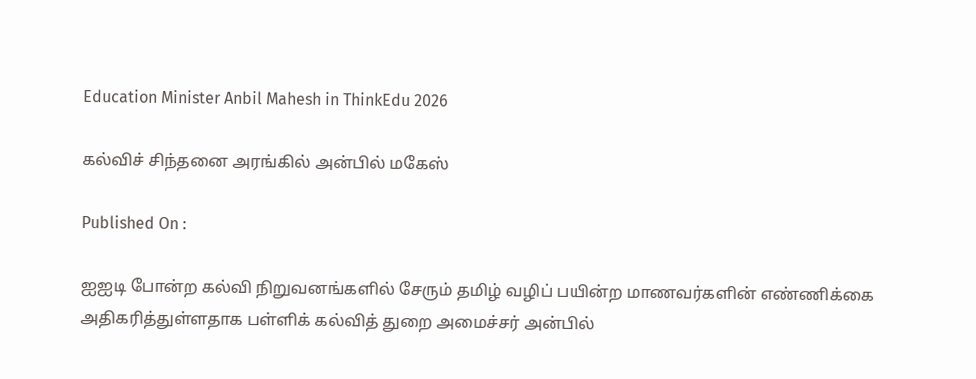Education Minister Anbil Mahesh in ThinkEdu 2026

கல்விச் சிந்தனை அரங்கில் அன்பில் மகேஸ்

Published On :

ஐஐடி போன்ற கல்வி நிறுவனங்களில் சேரும் தமிழ் வழிப் பயின்ற மாணவர்களின் எண்ணிக்கை அதிகரித்துள்ளதாக பள்ளிக் கல்வித் துறை அமைச்சர் அன்பில்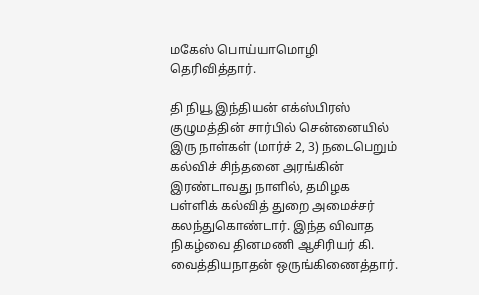மகேஸ் பொய்யாமொழி தெரிவித்தார்.

தி நியூ இந்தியன் எக்ஸ்பிரஸ் குழுமத்தின் சார்பில் சென்னையில் இரு நாள்கள் (மார்ச் 2, 3) நடைபெறும் கல்விச் சிந்தனை அரங்கின் இரண்டாவது நாளில், தமிழக பள்ளிக் கல்வித் துறை அமைச்சர் கலந்துகொண்டார். இந்த விவாத நிகழ்வை தினமணி ஆசிரியர் கி. வைத்தியநாதன் ஒருங்கிணைத்தார்.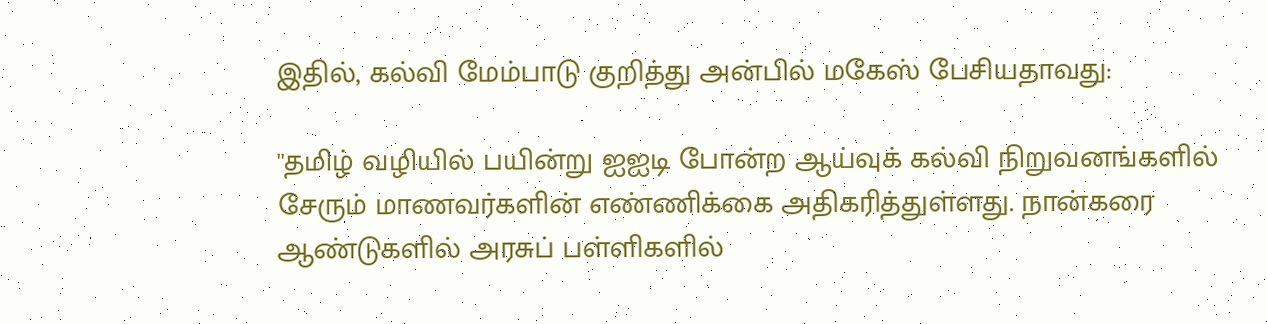இதில், கல்வி மேம்பாடு குறித்து அன்பில் மகேஸ் பேசியதாவது:

''தமிழ் வழியில் பயின்று ஐஐடி போன்ற ஆய்வுக் கல்வி நிறுவனங்களில் சேரும் மாணவர்களின் எண்ணிக்கை அதிகரித்துள்ளது. நான்கரை ஆண்டுகளில் அரசுப் பள்ளிகளில்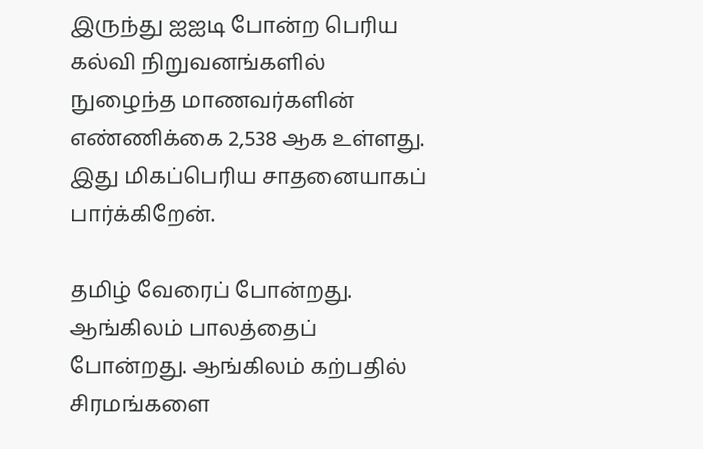இருந்து ஐஐடி போன்ற பெரிய கல்வி நிறுவனங்களில் நுழைந்த மாணவர்களின் எண்ணிக்கை 2,538 ஆக உள்ளது. இது மிகப்பெரிய சாதனையாகப் பார்க்கிறேன்.

தமிழ் வேரைப் போன்றது. ஆங்கிலம் பாலத்தைப் போன்றது. ஆங்கிலம் கற்பதில் சிரமங்களை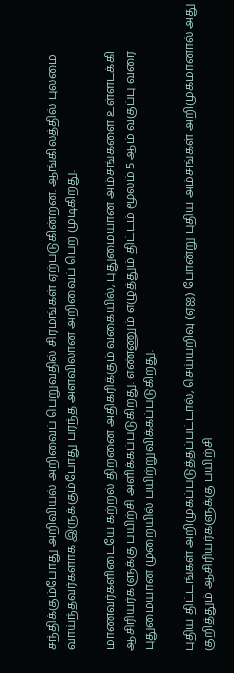சந்திக்கும்போது அறிவியல் அறிவைப் பெறுவதில் சிரமங்கள் ஏற்படுகின்றன. ஆங்கிலத்தில் புலமை வாய்ந்தவர்களாக இருக்கும்போது பரந்த அளவிலான அறிவைப் பெற முடிகிறது.

மாணவர்களிடையே கற்றல் திறனை அதிகரிக்கும் வகையில், புதுமையான அம்சங்களை உள்ளடக்கி ஆசிரியர்களுக்கு பயிற்சி அளிக்கப்படுகிறது. எண்ணும் எழுத்தும் திட்டம் மூலம் 5 ஆம் வகுப்பு வரை புதுமையான முறையில் பயிற்றுவிக்கப்படுகிறது.

புதிய திட்டங்கள் அறிமுகப்படுத்தப்பட்டால், செய்யறிவு (ஏஐ) போன்று புதிய அம்சங்கள் அறிமுகமானால் அது குறித்தும் ஆசிரியர்களுக்கு பயிற்சி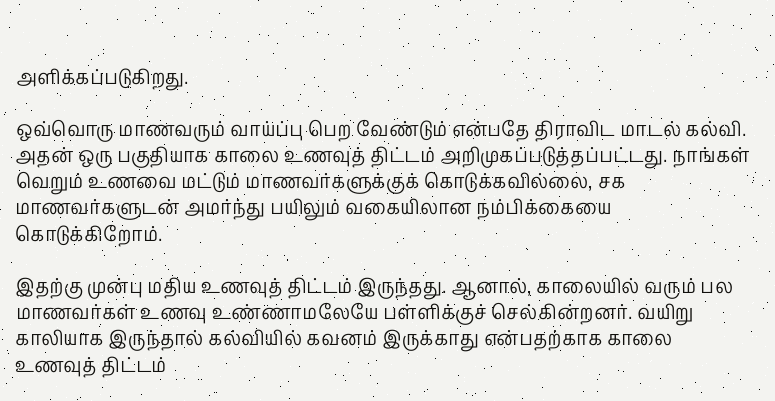அளிக்கப்படுகிறது.

ஒவ்வொரு மாணவரும் வாய்ப்பு பெற வேண்டும் என்பதே திராவிட மாடல் கல்வி. அதன் ஒரு பகுதியாக காலை உணவுத் திட்டம் அறிமுகப்படுத்தப்பட்டது. நாங்கள் வெறும் உணவை மட்டும் மாணவர்களுக்குக் கொடுக்கவில்லை, சக மாணவர்களுடன் அமர்ந்து பயிலும் வகையிலான நம்பிக்கையை கொடுக்கிறோம்.

இதற்கு முன்பு மதிய உணவுத் திட்டம் இருந்தது. ஆனால், காலையில் வரும் பல மாணவர்கள் உணவு உண்ணாமலேயே பள்ளிக்குச் செல்கின்றனர். வயிறு காலியாக இருந்தால் கல்வியில் கவனம் இருக்காது என்பதற்காக காலை உணவுத் திட்டம்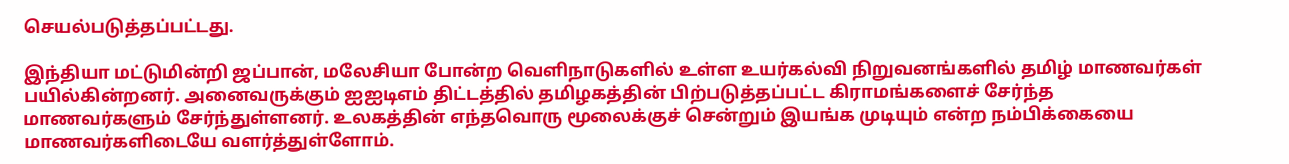செயல்படுத்தப்பட்டது.

இந்தியா மட்டுமின்றி ஜப்பான், மலேசியா போன்ற வெளிநாடுகளில் உள்ள உயர்கல்வி நிறுவனங்களில் தமிழ் மாணவர்கள் பயில்கின்றனர். அனைவருக்கும் ஐஐடிஎம் திட்டத்தில் தமிழகத்தின் பிற்படுத்தப்பட்ட கிராமங்களைச் சேர்ந்த மாணவர்களும் சேர்ந்துள்ளனர். உலகத்தின் எந்தவொரு மூலைக்குச் சென்றும் இயங்க முடியும் என்ற நம்பிக்கையை மாணவர்களிடையே வளர்த்துள்ளோம்.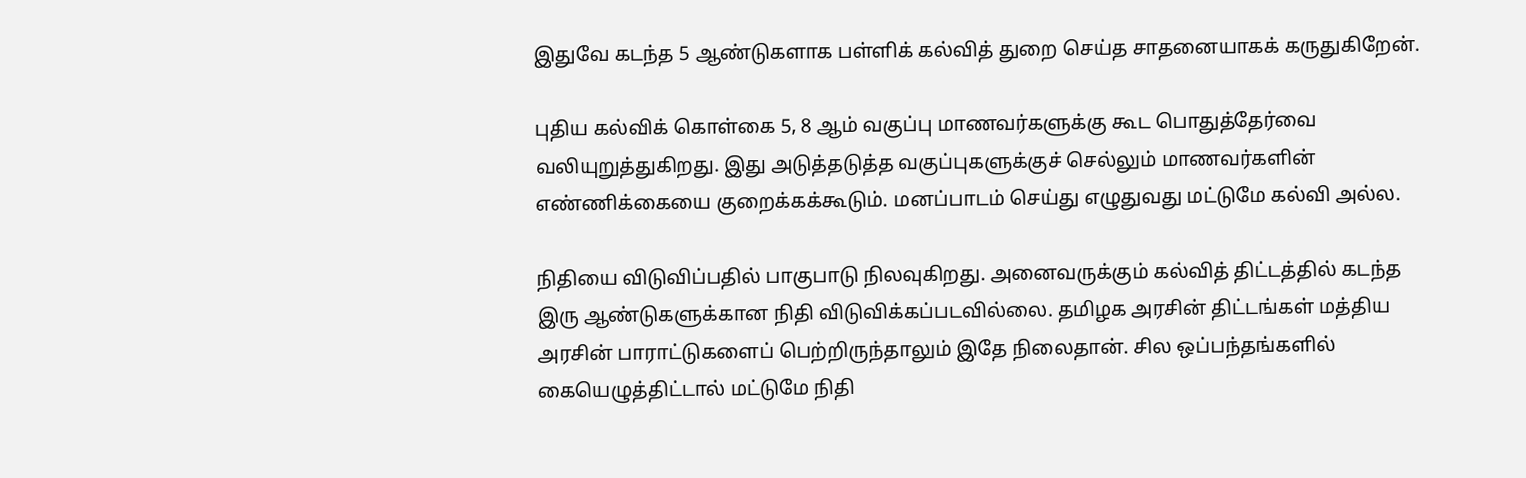இதுவே கடந்த 5 ஆண்டுகளாக பள்ளிக் கல்வித் துறை செய்த சாதனையாகக் கருதுகிறேன்.

புதிய கல்விக் கொள்கை 5, 8 ஆம் வகுப்பு மாணவர்களுக்கு கூட பொதுத்தேர்வை வலியுறுத்துகிறது. இது அடுத்தடுத்த வகுப்புகளுக்குச் செல்லும் மாணவர்களின் எண்ணிக்கையை குறைக்கக்கூடும். மனப்பாடம் செய்து எழுதுவது மட்டுமே கல்வி அல்ல.

நிதியை விடுவிப்பதில் பாகுபாடு நிலவுகிறது. அனைவருக்கும் கல்வித் திட்டத்தில் கடந்த இரு ஆண்டுகளுக்கான நிதி விடுவிக்கப்படவில்லை. தமிழக அரசின் திட்டங்கள் மத்திய அரசின் பாராட்டுகளைப் பெற்றிருந்தாலும் இதே நிலைதான். சில ஒப்பந்தங்களில் கையெழுத்திட்டால் மட்டுமே நிதி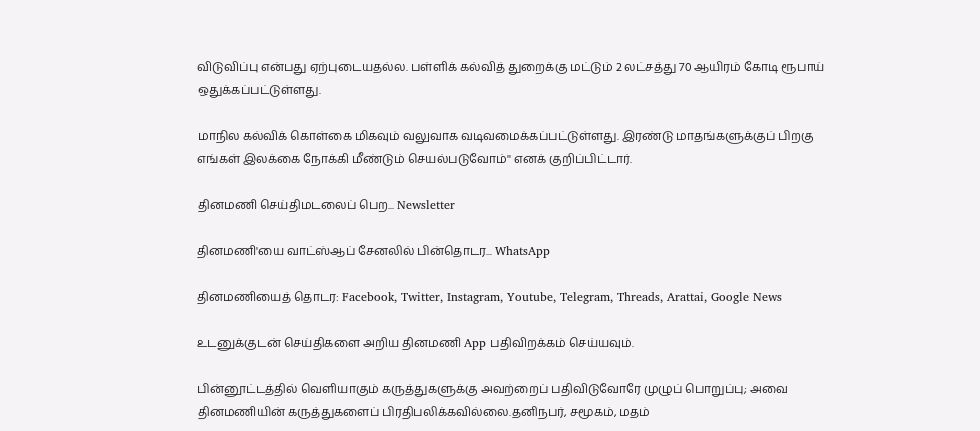விடுவிப்பு என்பது ஏற்புடையதல்ல. பள்ளிக் கல்வித் துறைக்கு மட்டும் 2 லட்சத்து 70 ஆயிரம் கோடி ரூபாய் ஒதுக்கப்பட்டுள்ளது.

மாநில கல்விக் கொள்கை மிகவும் வலுவாக வடிவமைக்கப்பட்டுள்ளது. இரண்டு மாதங்களுக்குப் பிறகு எங்கள் இலக்கை நோக்கி மீண்டும் செயல்படுவோம்'' எனக் குறிப்பிட்டார்.

தினமணி செய்திமடலைப் பெற... Newsletter

தினமணி'யை வாட்ஸ்ஆப் சேனலில் பின்தொடர... WhatsApp

தினமணியைத் தொடர: Facebook, Twitter, Instagram, Youtube, Telegram, Threads, Arattai, Google News

உடனுக்குடன் செய்திகளை அறிய தினமணி App பதிவிறக்கம் செய்யவும்.

பின்னூட்டத்தில் வெளியாகும் கருத்துகளுக்கு அவற்றைப் பதிவிடுவோரே முழுப் பொறுப்பு; அவை தினமணியின் கருத்துகளைப் பிரதிபலிக்கவில்லை.தனிநபர், சமூகம், மதம்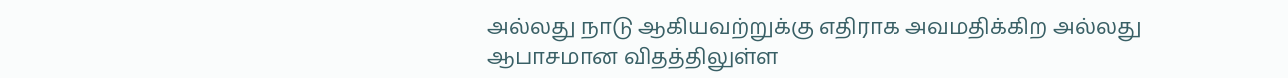அல்லது நாடு ஆகியவற்றுக்கு எதிராக அவமதிக்கிற அல்லது ஆபாசமான விதத்திலுள்ள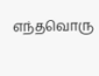எந்தவொரு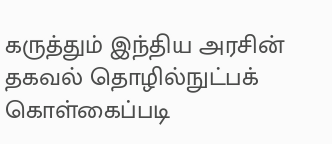கருத்தும் இந்திய அரசின் தகவல் தொழில்நுட்பக் கொள்கைப்படி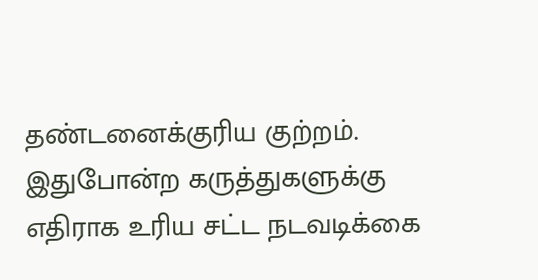தண்டனைக்குரிய குற்றம். இதுபோன்ற கருத்துகளுக்கு எதிராக உரிய சட்ட நடவடிக்கை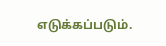எடுக்கப்படும்.